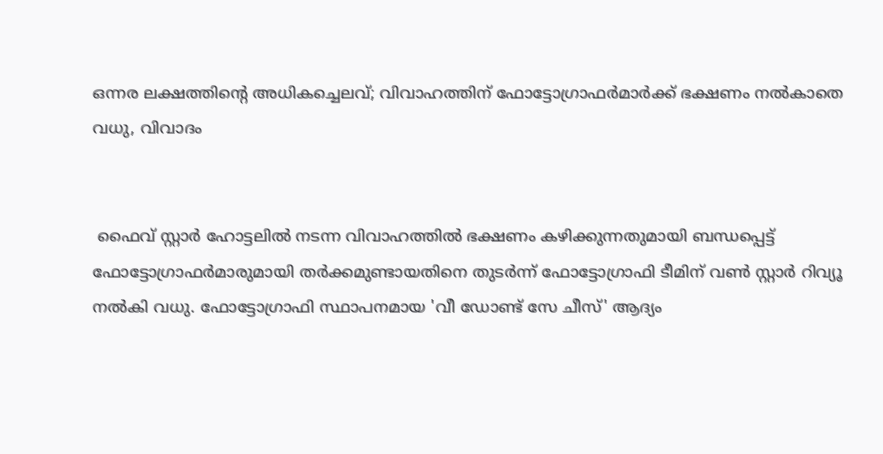ഒന്നര ലക്ഷത്തിന്റെ അധികച്ചെലവ്; വിവാഹത്തിന് ഫോട്ടോഗ്രാഫര്‍മാര്‍ക്ക് ഭക്ഷണം നല്‍കാതെ വധു, വിവാദം


 ഫൈവ് സ്റ്റാര്‍ ഹോട്ടലില്‍ നടന്ന വിവാഹത്തില്‍ ഭക്ഷണം കഴിക്കുന്നതുമായി ബന്ധപ്പെട്ട് ഫോട്ടോഗ്രാഫര്‍മാരുമായി തര്‍ക്കമുണ്ടായതിനെ തുടര്‍ന്ന് ഫോട്ടോഗ്രാഫി ടീമിന് വണ്‍ സ്റ്റാര്‍ റിവ്യൂ നല്‍കി വധു. ഫോട്ടോഗ്രാഫി സ്ഥാപനമായ 'വീ ഡോണ്ട് സേ ചീസ്' ആദ്യം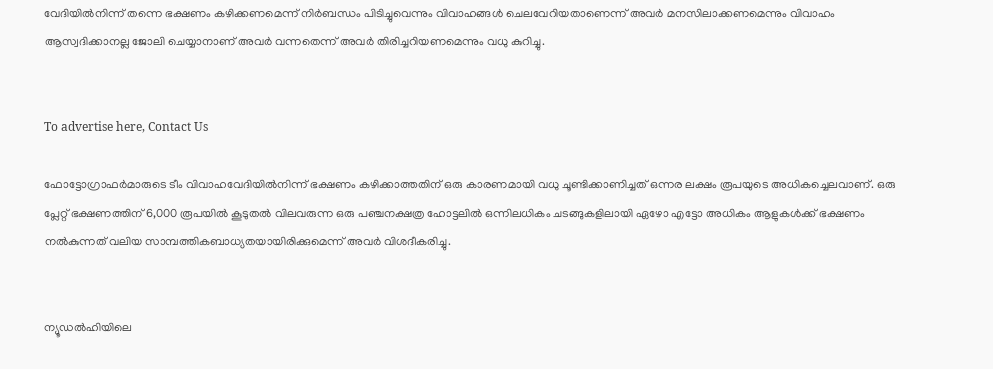വേദിയില്‍നിന്ന് തന്നെ ഭക്ഷണം കഴിക്കണമെന്ന് നിര്‍ബന്ധം പിടിച്ചുവെന്നും വിവാഹങ്ങള്‍ ചെലവേറിയതാണെന്ന് അവര്‍ മനസിലാക്കണമെന്നും വിവാഹം ആസ്വദിക്കാനല്ല ജോലി ചെയ്യാനാണ് അവര്‍ വന്നതെന്ന് അവര്‍ തിരിച്ചറിയണമെന്നും വധു കുറിച്ചു.


To advertise here, Contact Us

ഫോട്ടോഗ്രാഫര്‍മാരുടെ ടീം വിവാഹവേദിയില്‍നിന്ന് ഭക്ഷണം കഴിക്കാത്തതിന് ഒരു കാരണമായി വധു ചൂണ്ടിക്കാണിച്ചത് ഒന്നര ലക്ഷം രൂപയുടെ അധികച്ചെലവാണ്. ഒരു പ്ലേറ്റ് ഭക്ഷണത്തിന് 6,000 രൂപയില്‍ കൂടുതല്‍ വിലവരുന്ന ഒരു പഞ്ചനക്ഷത്ര ഹോട്ടലില്‍ ഒന്നിലധികം ചടങ്ങുകളിലായി ഏഴോ എട്ടോ അധികം ആളുകള്‍ക്ക് ഭക്ഷണം നല്‍കുന്നത് വലിയ സാമ്പത്തികബാധ്യതയായിരിക്കുമെന്ന് അവര്‍ വിശദീകരിച്ചു.


ന്യൂഡല്‍ഹിയിലെ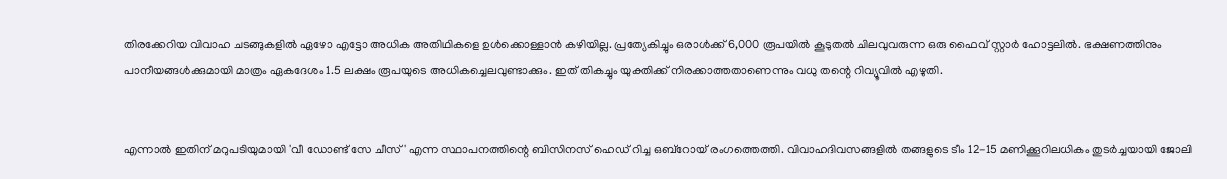തിരക്കേറിയ വിവാഹ ചടങ്ങുകളില്‍ ഏഴോ എട്ടോ അധിക അതിഥികളെ ഉള്‍ക്കൊള്ളാന്‍ കഴിയില്ല. പ്രത്യേകിച്ചും ഒരാള്‍ക്ക് 6,000 രൂപയില്‍ കൂടുതല്‍ ചിലവുവരുന്ന ഒരു ഫൈവ് സ്റ്റാര്‍ ഹോട്ടലില്‍. ഭക്ഷണത്തിനും പാനീയങ്ങള്‍ക്കുമായി മാത്രം ഏകദേശം 1.5 ലക്ഷം രൂപയുടെ അധികച്ചെലവുണ്ടാക്കും. ഇത് തികച്ചും യുക്തിക്ക് നിരക്കാത്തതാണെന്നും വധു തന്റെ റിവ്യൂവില്‍ എഴുതി.


എന്നാല്‍ ഇതിന് മറുപടിയുമായി 'വീ ഡോണ്ട് സേ ചീസ്' എന്ന സ്ഥാപനത്തിന്റെ ബിസിനസ് ഹെഡ് റിച്ച ഒബ്‌റോയ് രംഗത്തെത്തി. വിവാഹദിവസങ്ങളില്‍ തങ്ങളുടെ ടീം 12-15 മണിക്കൂറിലധികം തുടര്‍ച്ചയായി ജോലി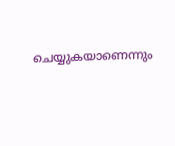ചെയ്യുകയാണെന്നും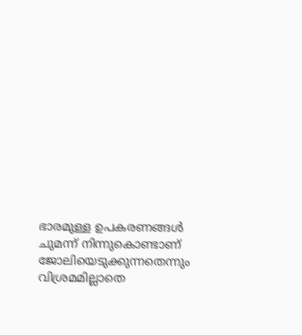ഭാരമുള്ള ഉപകരണങ്ങള്‍ ചുമന്ന് നിന്നുകൊണ്ടാണ് ജോലിയെടുക്കുന്നതെന്നും വിശ്രമമില്ലാതെ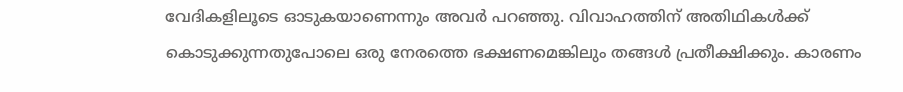വേദികളിലൂടെ ഓടുകയാണെന്നും അവര്‍ പറഞ്ഞു. വിവാഹത്തിന് അതിഥികള്‍ക്ക് കൊടുക്കുന്നതുപോലെ ഒരു നേരത്തെ ഭക്ഷണമെങ്കിലും തങ്ങള്‍ പ്രതീക്ഷിക്കും. കാരണം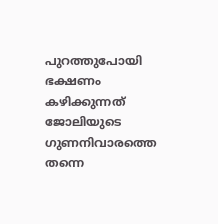പുറത്തുപോയി ഭക്ഷണം കഴിക്കുന്നത് ജോലിയുടെ ഗുണനിവാരത്തെ തന്നെ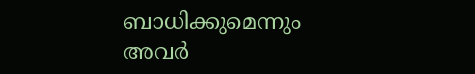ബാധിക്കുമെന്നും അവര്‍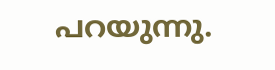പറയുന്നു.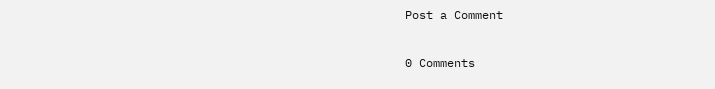Post a Comment

0 Comments